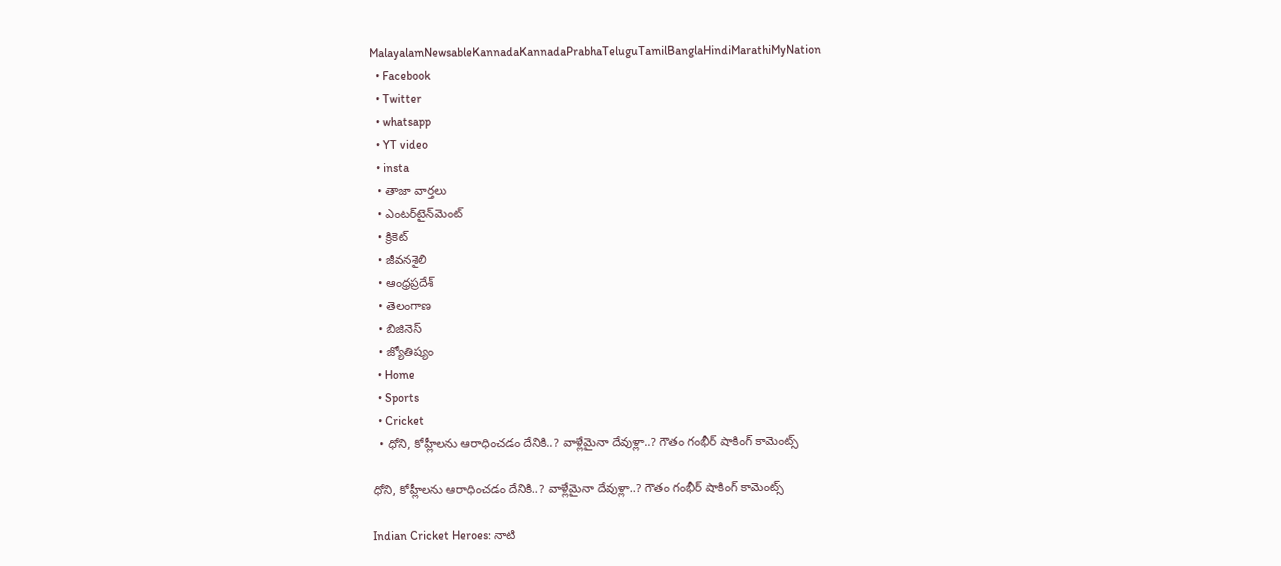MalayalamNewsableKannadaKannadaPrabhaTeluguTamilBanglaHindiMarathiMyNation
  • Facebook
  • Twitter
  • whatsapp
  • YT video
  • insta
  • తాజా వార్తలు
  • ఎంటర్‌టైన్‌మెంట్
  • క్రికెట్
  • జీవనశైలి
  • ఆంధ్రప్రదేశ్
  • తెలంగాణ
  • బిజినెస్
  • జ్యోతిష్యం
  • Home
  • Sports
  • Cricket
  • ధోని, కోహ్లీలను ఆరాధించడం దేనికి..? వాళ్లేమైనా దేవుళ్లా..? గౌతం గంభీర్ షాకింగ్ కామెంట్స్

ధోని, కోహ్లీలను ఆరాధించడం దేనికి..? వాళ్లేమైనా దేవుళ్లా..? గౌతం గంభీర్ షాకింగ్ కామెంట్స్

Indian Cricket Heroes: నాటి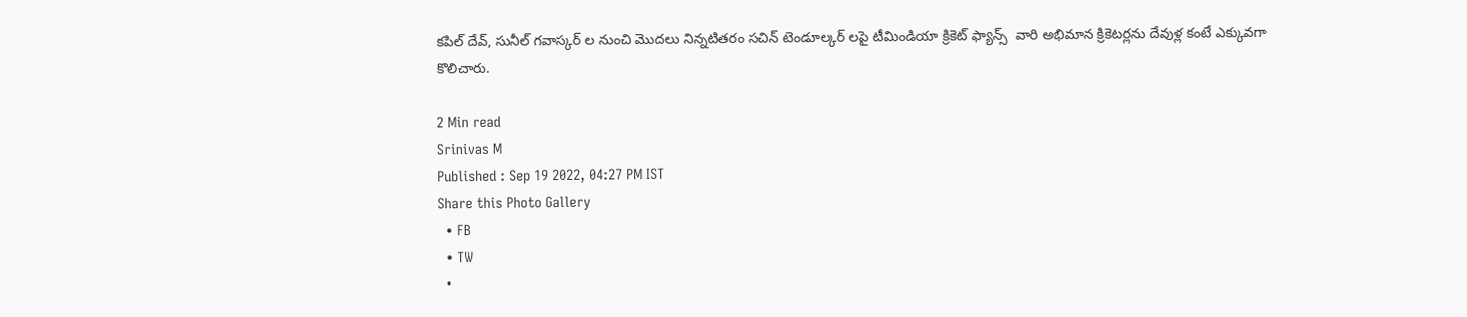కపిల్ దేవ్, సునీల్ గవాస్కర్ ల నుంచి మొదలు నిన్నటితరం సచిన్ టెండూల్కర్ లపై టీమిండియా క్రికెట్ ఫ్యాన్స్  వారి అభిమాన క్రికెటర్లను దేవుళ్ల కంటే ఎక్కువగా  కొలిచారు.

2 Min read
Srinivas M
Published : Sep 19 2022, 04:27 PM IST
Share this Photo Gallery
  • FB
  • TW
  •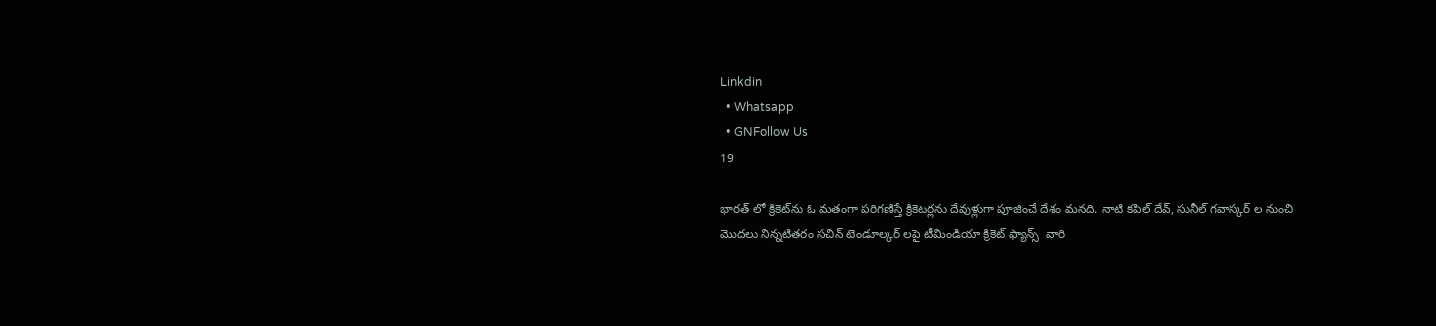Linkdin
  • Whatsapp
  • GNFollow Us
19

భారత్ లో క్రికెట్‌ను ఓ మతంగా పరిగణిస్తే క్రికెటర్లను దేవుళ్లుగా పూజించే దేశం మనది. నాటి కపిల్ దేవ్, సునీల్ గవాస్కర్ ల నుంచి మొదలు నిన్నటితరం సచిన్ టెండూల్కర్ లపై టీమిండియా క్రికెట్ ఫ్యాన్స్  వారి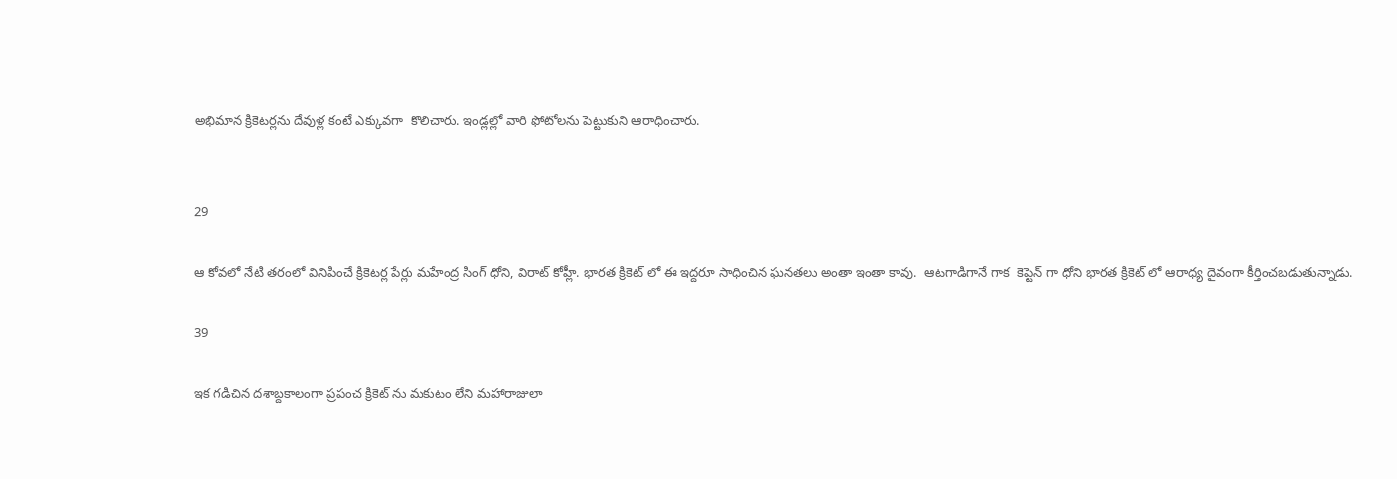అభిమాన క్రికెటర్లను దేవుళ్ల కంటే ఎక్కువగా  కొలిచారు. ఇండ్లల్లో వారి ఫోటోలను పెట్టుకుని ఆరాధించారు.


29

ఆ కోవలో నేటి తరంలో వినిపించే క్రికెటర్ల పేర్లు మహేంద్ర సింగ్ ధోని, విరాట్ కోహ్లీ. భారత క్రికెట్ లో ఈ ఇద్దరూ సాధించిన ఘనతలు అంతా ఇంతా కావు.  ఆటగాడిగానే గాక  కెప్టెన్ గా ధోని భారత క్రికెట్ లో ఆరాధ్య దైవంగా కీర్తించబడుతున్నాడు.

39

ఇక గడిచిన దశాబ్దకాలంగా ప్రపంచ క్రికెట్ ను మకుటం లేని మహారాజులా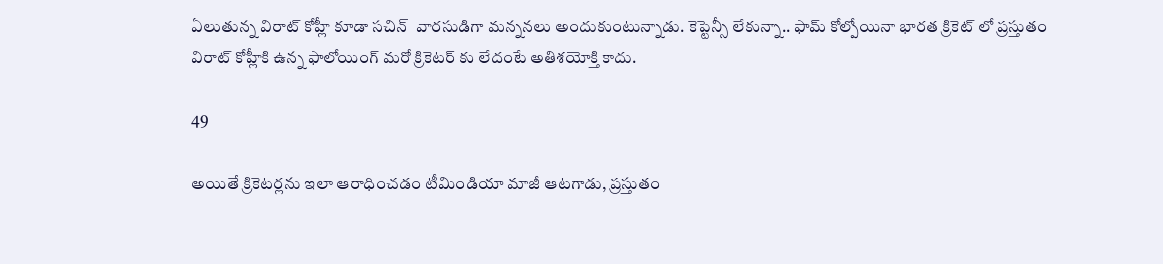ఏలుతున్న విరాట్ కోహ్లీ కూడా సచిన్  వారసుడిగా మన్ననలు అందుకుంటున్నాడు. కెప్టెన్సీ లేకున్నా.. ఫామ్ కోల్పోయినా భారత క్రికెట్ లో ప్రస్తుతం విరాట్ కోహ్లీకి ఉన్న ఫాలోయింగ్ మరో క్రికెటర్ కు లేదంటే అతిశయోక్తి కాదు.

49

అయితే క్రికెటర్లను ఇలా ఆరాధించడం టీమిండియా మాజీ ఆటగాడు, ప్రస్తుతం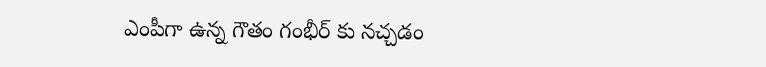ఎంపీగా ఉన్న గౌతం గంభీర్ కు నచ్చడం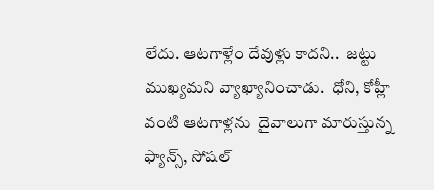లేదు. ఆటగాళ్లేం దేవుళ్లు కాదని..  జట్టు ముఖ్యమని వ్యాఖ్యానించాడు.  ధోని, కోహ్లీ వంటి ఆటగాళ్లను  దైవాలుగా మారుస్తున్న ఫ్యాన్స్, సోషల్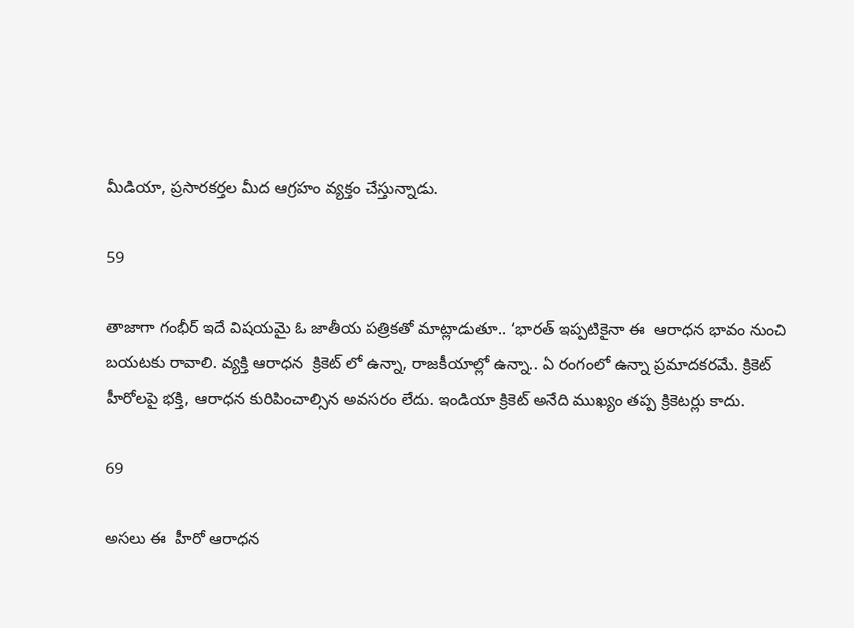మీడియా, ప్రసారకర్తల మీద ఆగ్రహం వ్యక్తం చేస్తున్నాడు.

59

తాజాగా గంభీర్ ఇదే విషయమై ఓ జాతీయ పత్రికతో మాట్లాడుతూ.. ‘భారత్ ఇప్పటికైనా ఈ  ఆరాధన భావం నుంచి బయటకు రావాలి. వ్యక్తి ఆరాధన  క్రికెట్ లో ఉన్నా, రాజకీయాల్లో ఉన్నా.. ఏ రంగంలో ఉన్నా ప్రమాదకరమే. క్రికెట్ హీరోలపై భక్తి, ఆరాధన కురిపించాల్సిన అవసరం లేదు. ఇండియా క్రికెట్ అనేది ముఖ్యం తప్ప క్రికెటర్లు కాదు.

69

అసలు ఈ  హీరో ఆరాధన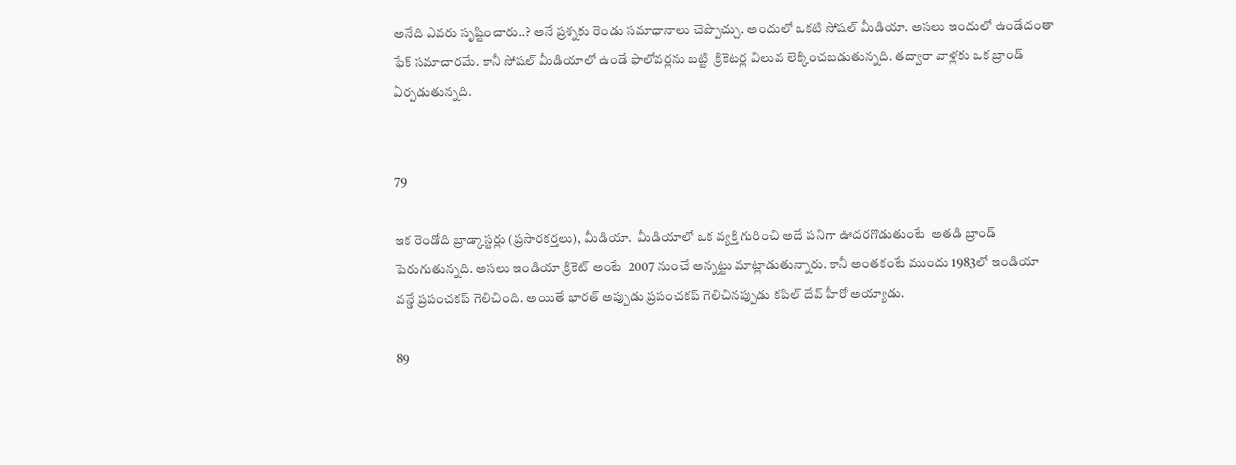అనేది ఎవరు సృష్టించారు..? అనే ప్రశ్నకు రెండు సమాధానాలు చెప్పొచ్చు. అందులో ఒకటి సోషల్ మీడియా. అసలు ఇందులో ఉండేదంతా ఫేక్ సమాచారమే. కానీ సోషల్ మీడియాలో ఉండే ఫాలోవర్లను బట్టి  క్రికెటర్ల విలువ లెక్కించబడుతున్నది. తద్వారా వాళ్లకు ఒక బ్రాండ్ ఏర్పడుతున్నది.


79

ఇక రెండోది బ్రాడ్కాస్టర్లు (ప్రసారకర్తలు), మీడియా.  మీడియాలో ఒక వ్యక్తి గురించి అదే పనిగా ఊదరగొడుతుంటే  అతడి బ్రాండ్ పెరుగుతున్నది. అసలు ఇండియా క్రికెట్ అంటే  2007 నుంచే అన్నట్టు మాట్లాడుతున్నారు. కానీ అంతకంటే ముందు 1983లో ఇండియా  వన్డే ప్రపంచకప్ గెలిచింది. అయితే భారత్ అప్పుడు ప్రపంచకప్ గెలిచినప్పుడు కపిల్ దేవ్ హీరో అయ్యాడు.

89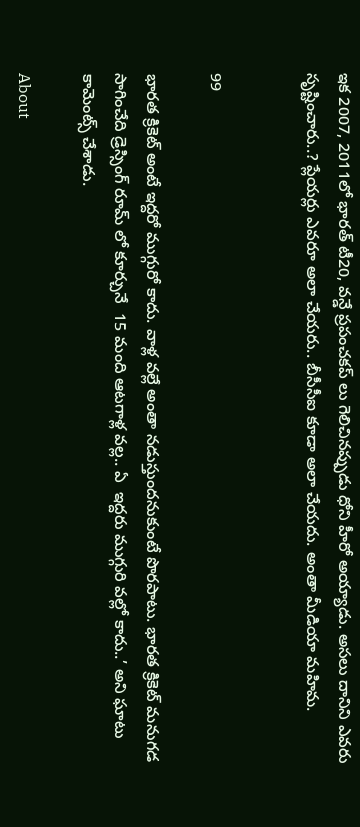ఇక 2007, 2011లో భారత్ టీ20, వన్డే ప్రపంచకప్ లు గెలిచినప్పుడు ధోని హీరో అయ్యాడు. అసలు దానిని ఎవరు సృష్టించారు..? ప్లేయర్లు ఎవరూ అలా చేయరు.. బీసీసీఐ కూడా అలా చేయదు. అంతా మీడియా మహిమ.


99

భారత క్రికెట్ అంటే ఇద్దరో ముగ్గురో కాదు. వాళ్ల వల్లే అంతా నడుస్తుందనుకుంటే పొరపాటు. భారత క్రికెట్ మనుగడ సాగించేది డ్రెస్సింగ్ రూమ్ లో కూర్చునే  15 మంది ఆటగాళ్ల వల్ల.. ఏ  ఇద్దరు ముగ్గురి వల్లో కాదు..’ అని ఘాటు కామెంట్స్ చేశాడు.

About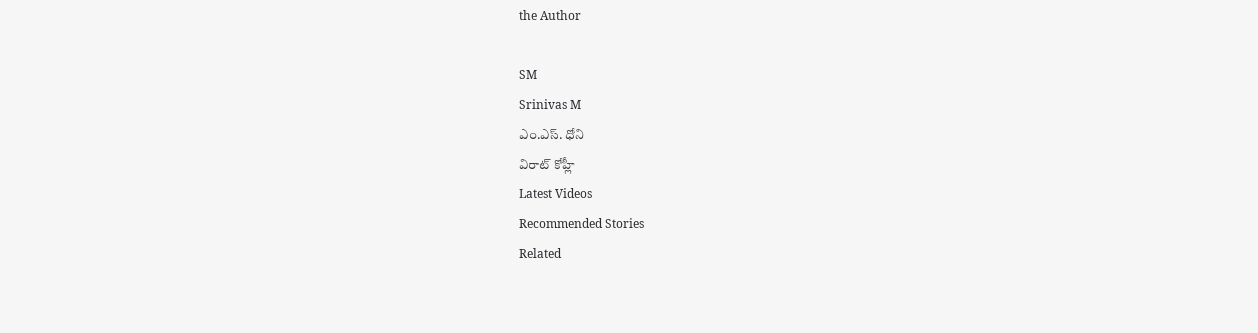the Author

SM
Srinivas M
ఎం.ఎస్. ధోని
విరాట్ కోహ్లీ
Latest Videos
Recommended Stories
Related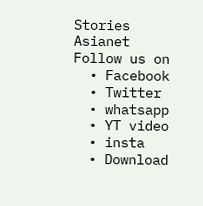Stories
Asianet
Follow us on
  • Facebook
  • Twitter
  • whatsapp
  • YT video
  • insta
  • Download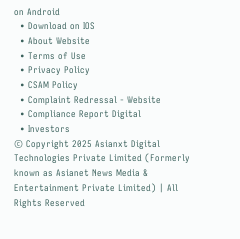on Android
  • Download on IOS
  • About Website
  • Terms of Use
  • Privacy Policy
  • CSAM Policy
  • Complaint Redressal - Website
  • Compliance Report Digital
  • Investors
© Copyright 2025 Asianxt Digital Technologies Private Limited (Formerly known as Asianet News Media & Entertainment Private Limited) | All Rights Reserved